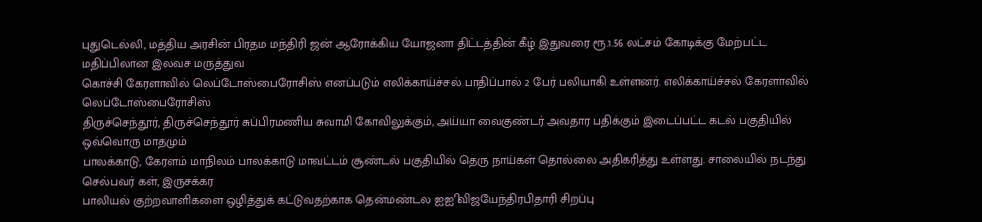புதுடெல்லி, மத்திய அரசின் பிரதம மந்திரி ஜன் ஆரோக்கிய யோஜனா திட்டத்தின் கீழ் இதுவரை ரூ.1.56 லட்சம் கோடிக்கு மேற்பட்ட மதிப்பிலான இலவச மருத்துவ
கொச்சி கேரளாவில் லெப்டோஸ்பைரோசிஸ் எனப்படும் எலிக்காய்ச்சல் பாதிப்பால் 2 பேர் பலியாகி உள்ளனர். எலிக்காய்ச்சல் கேரளாவில் லெப்டோஸ்பைரோசிஸ்
திருச்செந்தூர், திருச்செந்தூர் சுப்பிரமணிய சுவாமி கோவிலுக்கும், அய்யா வைகுண்டர் அவதார பதிக்கும் இடைப்பட்ட கடல் பகுதியில் ஒவ்வொரு மாதமும்
பாலக்காடு, கேரளம் மாநிலம் பாலக்காடு மாவட்டம் சூண்டல் பகுதியில் தெரு நாய்கள் தொல்லை அதிகரித்து உள்ளது. சாலையில் நடந்து செல்பவர் கள், இருசக்கர
பாலியல் குற்றவாளிகளை ஒழித்துக் கட்டுவதற்காக தென்மண்டல ஐஐி விஜயேந்திரபிதாரி சிறப்பு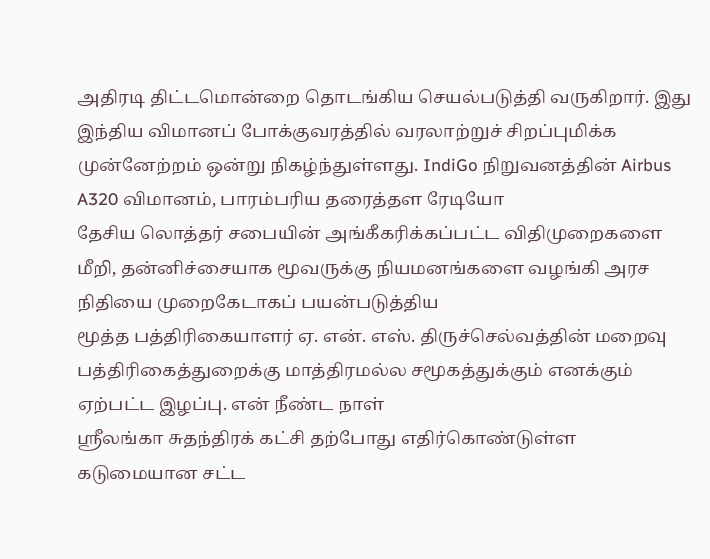அதிரடி திட்டமொன்றை தொடங்கிய செயல்படுத்தி வருகிறார். இது
இந்திய விமானப் போக்குவரத்தில் வரலாற்றுச் சிறப்புமிக்க முன்னேற்றம் ஒன்று நிகழ்ந்துள்ளது. IndiGo நிறுவனத்தின் Airbus A320 விமானம், பாரம்பரிய தரைத்தள ரேடியோ
தேசிய லொத்தர் சபையின் அங்கீகரிக்கப்பட்ட விதிமுறைகளை மீறி, தன்னிச்சையாக மூவருக்கு நியமனங்களை வழங்கி அரச நிதியை முறைகேடாகப் பயன்படுத்திய
மூத்த பத்திரிகையாளர் ஏ. என். எஸ். திருச்செல்வத்தின் மறைவு பத்திரிகைத்துறைக்கு மாத்திரமல்ல சமூகத்துக்கும் எனக்கும் ஏற்பட்ட இழப்பு. என் நீண்ட நாள்
ஸ்ரீலங்கா சுதந்திரக் கட்சி தற்போது எதிர்கொண்டுள்ள கடுமையான சட்ட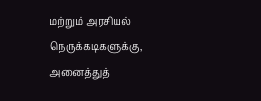மற்றும் அரசியல் நெருக்கடிகளுக்கு, அனைத்துத்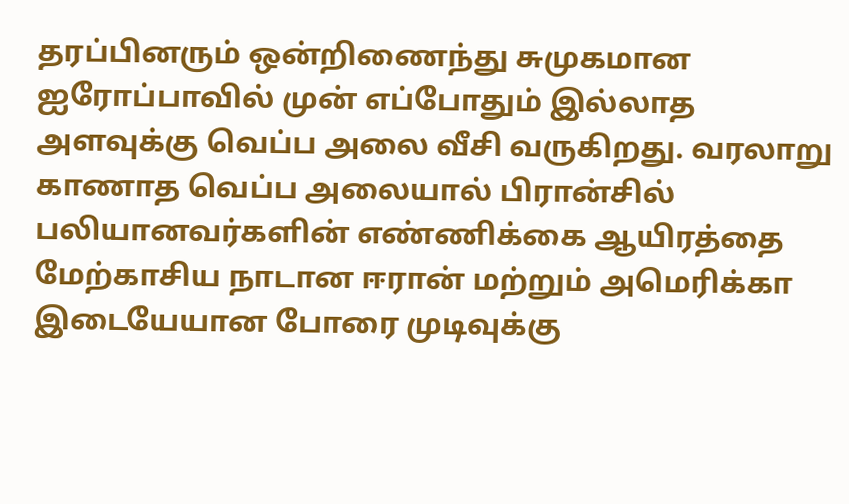தரப்பினரும் ஒன்றிணைந்து சுமுகமான
ஐரோப்பாவில் முன் எப்போதும் இல்லாத அளவுக்கு வெப்ப அலை வீசி வருகிறது. வரலாறு காணாத வெப்ப அலையால் பிரான்சில் பலியானவர்களின் எண்ணிக்கை ஆயிரத்தை
மேற்காசிய நாடான ஈரான் மற்றும் அமெரிக்கா இடையேயான போரை முடிவுக்கு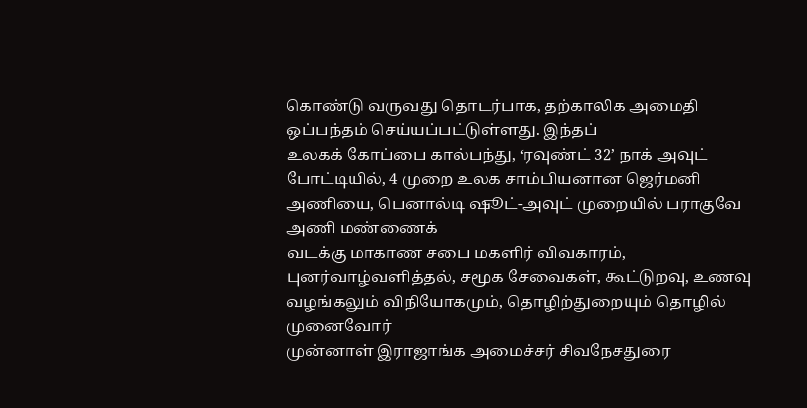கொண்டு வருவது தொடர்பாக, தற்காலிக அமைதி ஒப்பந்தம் செய்யப்பட்டுள்ளது. இந்தப்
உலகக் கோப்பை கால்பந்து, ‘ரவுண்ட் 32’ நாக் அவுட் போட்டியில், 4 முறை உலக சாம்பியனான ஜெர்மனி அணியை, பெனால்டி ஷூட்-அவுட் முறையில் பராகுவே அணி மண்ணைக்
வடக்கு மாகாண சபை மகளிர் விவகாரம், புனர்வாழ்வளித்தல், சமூக சேவைகள், கூட்டுறவு, உணவு வழங்கலும் விநியோகமும், தொழிற்துறையும் தொழில் முனைவோர்
முன்னாள் இராஜாங்க அமைச்சர் சிவநேசதுரை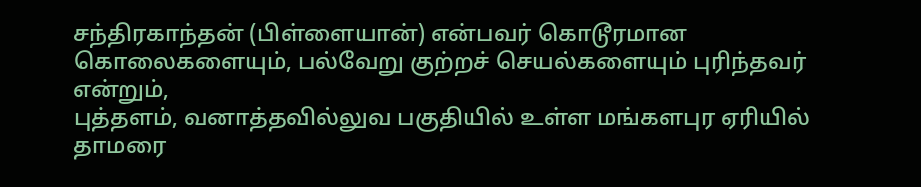சந்திரகாந்தன் (பிள்ளையான்) என்பவர் கொடூரமான கொலைகளையும், பல்வேறு குற்றச் செயல்களையும் புரிந்தவர் என்றும்,
புத்தளம், வனாத்தவில்லுவ பகுதியில் உள்ள மங்களபுர ஏரியில் தாமரை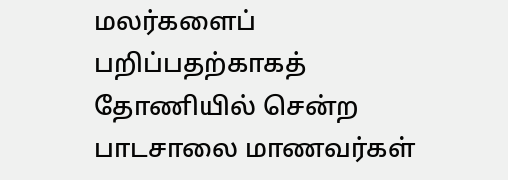மலர்களைப் பறிப்பதற்காகத் தோணியில் சென்ற பாடசாலை மாணவர்கள்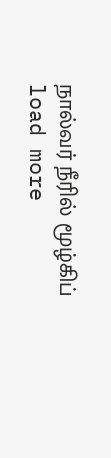நால்வர் நீரில் மூழ்கிப்
load more